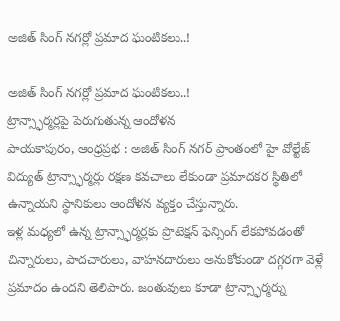అజిత్ సింగ్ నగర్లో ప్రమాద ఘంటికలు..!

అజిత్ సింగ్ నగర్లో ప్రమాద ఘంటికలు..!
ట్రాన్స్ఫార్మర్లపై పెరుగుతున్న ఆందోళన
పాయకాపురం, ఆంధ్రప్రభ : అజిత్ సింగ్ నగర్ ప్రాంతంలో హై వోల్టేజ్ విద్యుత్ ట్రాన్స్ఫార్మర్లు రక్షణ కవచాలు లేకుండా ప్రమాదకర స్థితిలో ఉన్నాయని స్థానికులు ఆందోళన వ్యక్తం చేస్తున్నారు.
ఇళ్ల మధ్యలో ఉన్న ట్రాన్స్ఫార్మర్లకు ప్రొటెక్షన్ ఫెన్సింగ్ లేకపోవడంతో చిన్నారులు, పాదచారులు, వాహనదారులు అనుకోకుండా దగ్గరగా వెళ్లే ప్రమాదం ఉందని తెలిపారు. జంతువులు కూడా ట్రాన్స్ఫార్మర్ను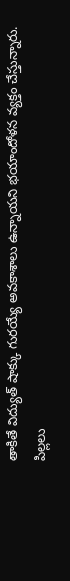తాకితే విద్యుత్ షాక్కు గురయ్యే అవకాశాలు ఉన్నాయని భయాందోళన వ్యక్తం చేస్తున్నారు.
పిల్లలు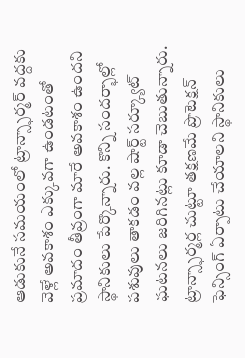ఆడుకునే సమయంలో ట్రాన్స్ఫార్మర్ వద్దకు వెళ్లే అవకాశం ఎక్కువగా ఉండటంతో ప్రమాదం తీవ్రంగా మారే అవకాశం ఉందని స్థానికులు పేర్కొన్నారు. కొన్ని సందర్భాల్లో పశువులు తాకడం వల్ల షార్ట్ సర్క్యూట్ ఘటనలు జరిగినట్లు కూడా చెబుతున్నారు.
ట్రాన్స్ఫార్మర్ల చుట్టూ తక్షణమే ప్రొటెక్షన్ ఫెన్సింగ్ ఏర్పాటు చేయాలని స్థానికులు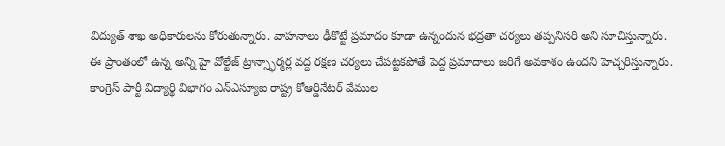విద్యుత్ శాఖ అధికారులను కోరుతున్నారు. వాహనాలు ఢీకొట్టే ప్రమాదం కూడా ఉన్నందున భద్రతా చర్యలు తప్పనిసరి అని సూచిస్తున్నారు.
ఈ ప్రాంతంలో ఉన్న అన్ని హై వోల్టేజ్ ట్రాన్స్ఫార్మర్ల వద్ద రక్షణ చర్యలు చేపట్టకపోతే పెద్ద ప్రమాదాలు జరిగే అవకాశం ఉందని హెచ్చరిస్తున్నారు.
కాంగ్రెస్ పార్టీ విద్యార్థి విభాగం ఎన్ఎస్యూఐ రాష్ట్ర కోఆర్డినేటర్ వేముల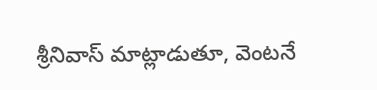శ్రీనివాస్ మాట్లాడుతూ, వెంటనే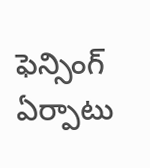ఫెన్సింగ్ ఏర్పాటు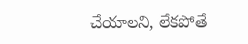చేయాలని, లేకపోతే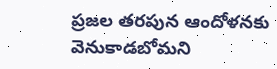ప్రజల తరపున ఆందోళనకు వెనుకాడబోమని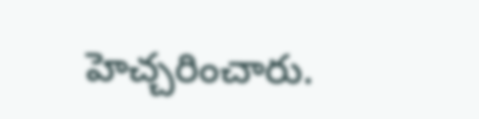హెచ్చరించారు.